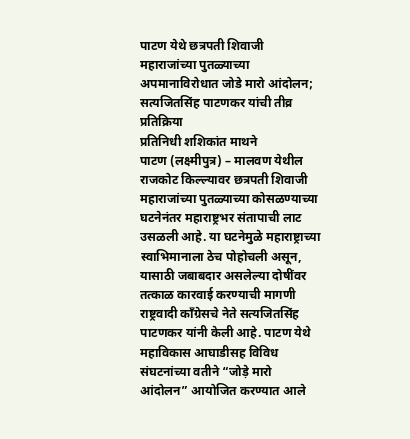पाटण येथे छत्रपती शिवाजी महाराजांच्या पुतळ्याच्या अपमानाविरोधात जोडे मारो आंदोलन; सत्यजितसिंह पाटणकर यांची तीव्र प्रतिक्रिया
प्रतिनिधी शशिकांत माथने
पाटण (लक्ष्मीपुत्र) – मालवण येथील राजकोट किल्ल्यावर छत्रपती शिवाजी महाराजांच्या पुतळ्याच्या कोसळण्याच्या घटनेनंतर महाराष्ट्रभर संतापाची लाट उसळली आहे. या घटनेमुळे महाराष्ट्राच्या स्वाभिमानाला ठेच पोहोचली असून, यासाठी जबाबदार असलेल्या दोषींवर तत्काळ कारवाई करण्याची मागणी
राष्ट्रवादी काँग्रेसचे नेते सत्यजितसिंह पाटणकर यांनी केली आहे. पाटण येथे महाविकास आघाडीसह विविध संघटनांच्या वतीने “जोड़े मारो आंदोलन” आयोजित करण्यात आले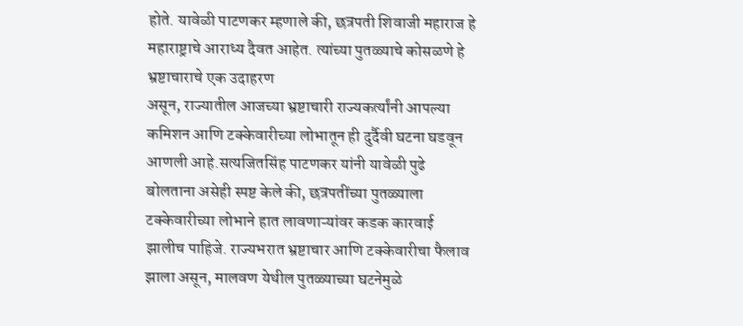होते. यावेळी पाटणकर म्हणाले की, छत्रपती शिवाजी महाराज हे महाराष्ट्राचे आराध्य दैवत आहेत. त्यांच्या पुतळ्याचे कोसळणे हे भ्रष्टाचाराचे एक उदाहरण
असून, राज्यातील आजच्या भ्रष्टाचारी राज्यकर्त्यांनी आपल्या कमिशन आणि टक्केवारीच्या लोभातून ही दुर्दैवी घटना घडवून आणली आहे.सत्यजितसिंह पाटणकर यांनी यावेळी पुढे बोलताना असेही स्पष्ट केले की, छत्रपतींच्या पुतळ्याला टक्केवारीच्या लोभाने हात लावणाऱ्यांवर कडक कारवाई झालीच पाहिजे. राज्यभरात भ्रष्टाचार आणि टक्केवारीचा फैलाव झाला असून, मालवण येथील पुतळ्याच्या घटनेमुळे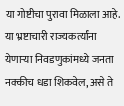या गोष्टीचा पुरावा मिळाला आहे. या भ्रष्टाचारी राज्यकर्त्यांना येणाऱ्या निवडणुकांमध्ये जनता नक्कीच धडा शिकवेल, असे ते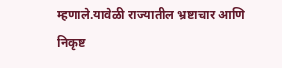म्हणाले.यावेळी राज्यातील भ्रष्टाचार आणि निकृष्ट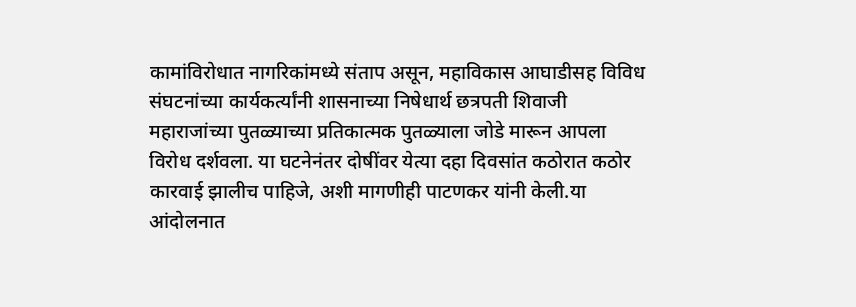कामांविरोधात नागरिकांमध्ये संताप असून, महाविकास आघाडीसह विविध संघटनांच्या कार्यकर्त्यांनी शासनाच्या निषेधार्थ छत्रपती शिवाजी महाराजांच्या पुतळ्याच्या प्रतिकात्मक पुतळ्याला जोडे मारून आपला विरोध दर्शवला. या घटनेनंतर दोषींवर येत्या दहा दिवसांत कठोरात कठोर कारवाई झालीच पाहिजे, अशी मागणीही पाटणकर यांनी केली.या आंदोलनात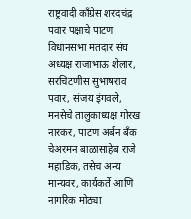राष्ट्रवादी काँग्रेस शरदचंद्र पवार पक्षाचे पाटण विधानसभा मतदार संघ अध्यक्ष राजाभाऊ शेलार, सरचिटणीस सुभाषराव पवार, संजय इंगवले, मनसेचे तालुकाध्यक्ष गोरख नारकर, पाटण अर्बन बँक चेअरमन बाळासाहेब राजे महाडिक, तसेच अन्य मान्यवर, कार्यकर्ते आणि नागरिक मोठ्या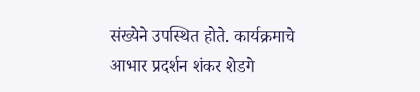संख्येने उपस्थित होते. कार्यक्रमाचे आभार प्रदर्शन शंकर शेडगे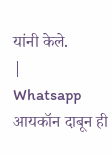यांनी केले.
|
Whatsapp आयकॉन दाबून ही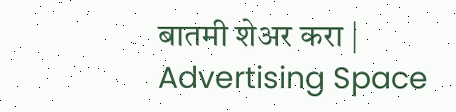बातमी शेअर करा |
Advertising Space